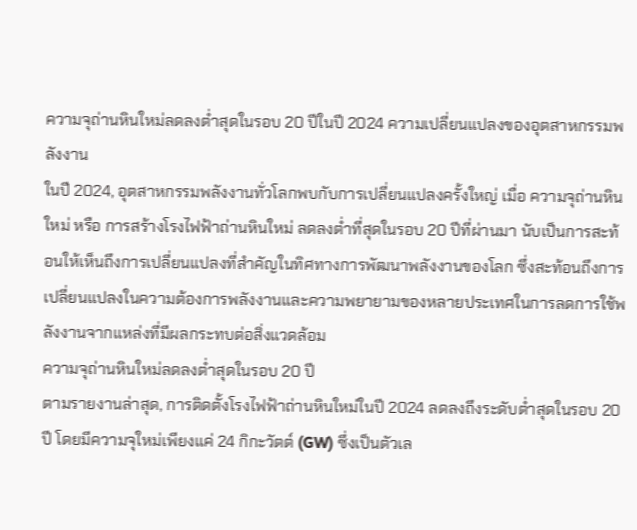ความจุถ่านหินใหม่ลดลงต่ำสุดในรอบ 20 ปีในปี 2024 ความเปลี่ยนแปลงของอุตสาหกรรมพลังงาน
ในปี 2024, อุตสาหกรรมพลังงานทั่วโลกพบกับการเปลี่ยนแปลงครั้งใหญ่ เมื่อ ความจุถ่านหินใหม่ หรือ การสร้างโรงไฟฟ้าถ่านหินใหม่ ลดลงต่ำที่สุดในรอบ 20 ปีที่ผ่านมา นับเป็นการสะท้อนให้เห็นถึงการเปลี่ยนแปลงที่สำคัญในทิศทางการพัฒนาพลังงานของโลก ซึ่งสะท้อนถึงการเปลี่ยนแปลงในความต้องการพลังงานและความพยายามของหลายประเทศในการลดการใช้พลังงานจากแหล่งที่มีผลกระทบต่อสิ่งแวดล้อม
ความจุถ่านหินใหม่ลดลงต่ำสุดในรอบ 20 ปี
ตามรายงานล่าสุด, การติดตั้งโรงไฟฟ้าถ่านหินใหม่ในปี 2024 ลดลงถึงระดับต่ำสุดในรอบ 20 ปี โดยมีความจุใหม่เพียงแค่ 24 กิกะวัตต์ (GW) ซึ่งเป็นตัวเล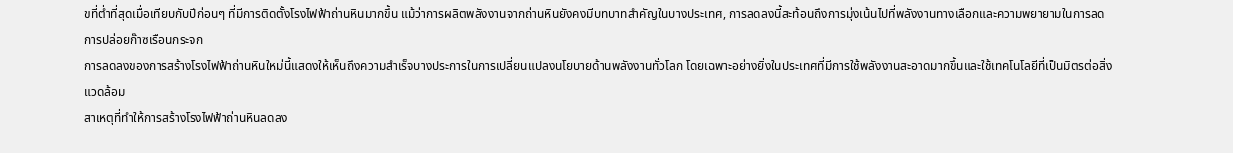ขที่ต่ำที่สุดเมื่อเทียบกับปีก่อนๆ ที่มีการติดตั้งโรงไฟฟ้าถ่านหินมากขึ้น แม้ว่าการผลิตพลังงานจากถ่านหินยังคงมีบทบาทสำคัญในบางประเทศ, การลดลงนี้สะท้อนถึงการมุ่งเน้นไปที่พลังงานทางเลือกและความพยายามในการลดการปล่อยก๊าซเรือนกระจก
การลดลงของการสร้างโรงไฟฟ้าถ่านหินใหม่นี้แสดงให้เห็นถึงความสำเร็จบางประการในการเปลี่ยนแปลงนโยบายด้านพลังงานทั่วโลก โดยเฉพาะอย่างยิ่งในประเทศที่มีการใช้พลังงานสะอาดมากขึ้นและใช้เทคโนโลยีที่เป็นมิตรต่อสิ่งแวดล้อม
สาเหตุที่ทำให้การสร้างโรงไฟฟ้าถ่านหินลดลง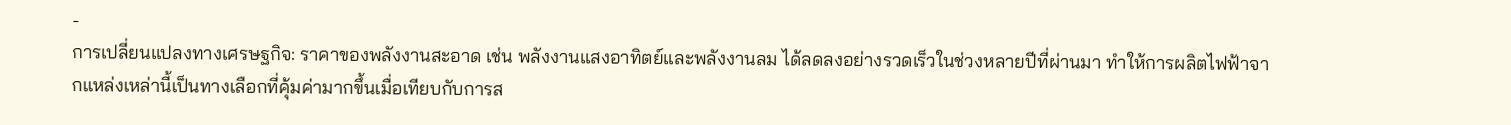-
การเปลี่ยนแปลงทางเศรษฐกิจ: ราคาของพลังงานสะอาด เช่น พลังงานแสงอาทิตย์และพลังงานลม ได้ลดลงอย่างรวดเร็วในช่วงหลายปีที่ผ่านมา ทำให้การผลิตไฟฟ้าจากแหล่งเหล่านี้เป็นทางเลือกที่คุ้มค่ามากขึ้นเมื่อเทียบกับการส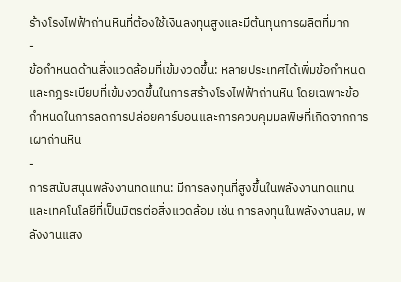ร้างโรงไฟฟ้าถ่านหินที่ต้องใช้เงินลงทุนสูงและมีต้นทุนการผลิตที่มาก
-
ข้อกำหนดด้านสิ่งแวดล้อมที่เข้มงวดขึ้น: หลายประเทศได้เพิ่มข้อกำหนดและกฎระเบียบที่เข้มงวดขึ้นในการสร้างโรงไฟฟ้าถ่านหิน โดยเฉพาะข้อกำหนดในการลดการปล่อยคาร์บอนและการควบคุมมลพิษที่เกิดจากการเผาถ่านหิน
-
การสนับสนุนพลังงานทดแทน: มีการลงทุนที่สูงขึ้นในพลังงานทดแทนและเทคโนโลยีที่เป็นมิตรต่อสิ่งแวดล้อม เช่น การลงทุนในพลังงานลม, พลังงานแสง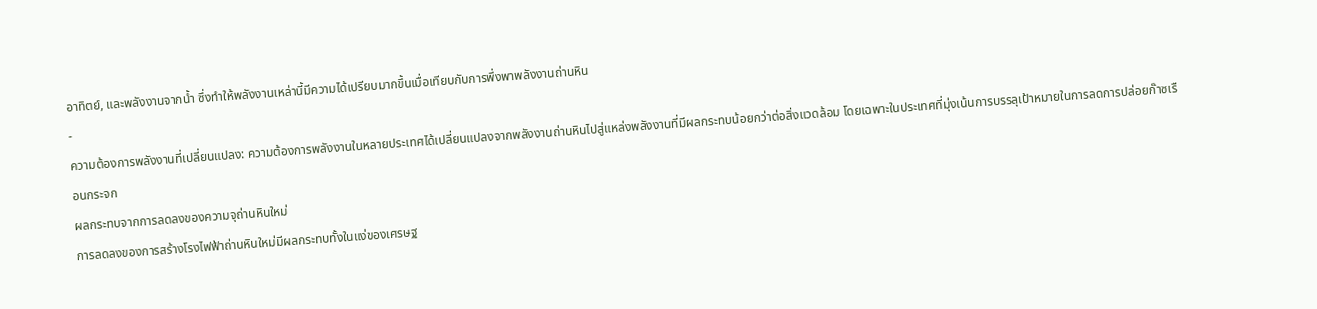อาทิตย์, และพลังงานจากน้ำ ซึ่งทำให้พลังงานเหล่านี้มีความได้เปรียบมากขึ้นเมื่อเทียบกับการพึ่งพาพลังงานถ่านหิน
-
ความต้องการพลังงานที่เปลี่ยนแปลง: ความต้องการพลังงานในหลายประเทศได้เปลี่ยนแปลงจากพลังงานถ่านหินไปสู่แหล่งพลังงานที่มีผลกระทบน้อยกว่าต่อสิ่งแวดล้อม โดยเฉพาะในประเทศที่มุ่งเน้นการบรรลุเป้าหมายในการลดการปล่อยก๊าซเรือนกระจก
ผลกระทบจากการลดลงของความจุถ่านหินใหม่
การลดลงของการสร้างโรงไฟฟ้าถ่านหินใหม่มีผลกระทบทั้งในแง่ของเศรษฐ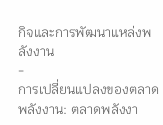กิจและการพัฒนาแหล่งพลังงาน
-
การเปลี่ยนแปลงของตลาดพลังงาน: ตลาดพลังงา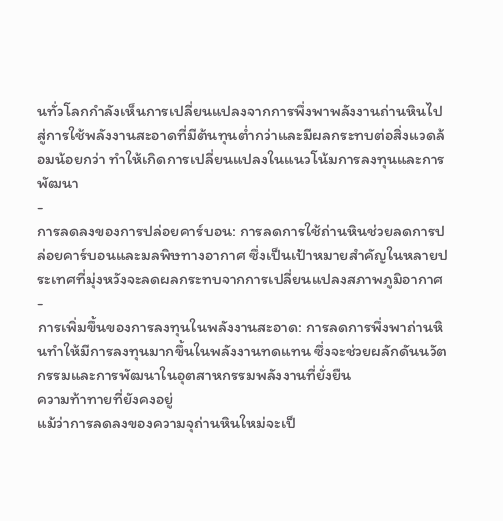นทั่วโลกกำลังเห็นการเปลี่ยนแปลงจากการพึ่งพาพลังงานถ่านหินไปสู่การใช้พลังงานสะอาดที่มีต้นทุนต่ำกว่าและมีผลกระทบต่อสิ่งแวดล้อมน้อยกว่า ทำให้เกิดการเปลี่ยนแปลงในแนวโน้มการลงทุนและการพัฒนา
-
การลดลงของการปล่อยคาร์บอน: การลดการใช้ถ่านหินช่วยลดการปล่อยคาร์บอนและมลพิษทางอากาศ ซึ่งเป็นเป้าหมายสำคัญในหลายประเทศที่มุ่งหวังจะลดผลกระทบจากการเปลี่ยนแปลงสภาพภูมิอากาศ
-
การเพิ่มขึ้นของการลงทุนในพลังงานสะอาด: การลดการพึ่งพาถ่านหินทำให้มีการลงทุนมากขึ้นในพลังงานทดแทน ซึ่งจะช่วยผลักดันนวัตกรรมและการพัฒนาในอุตสาหกรรมพลังงานที่ยั่งยืน
ความท้าทายที่ยังคงอยู่
แม้ว่าการลดลงของความจุถ่านหินใหม่จะเป็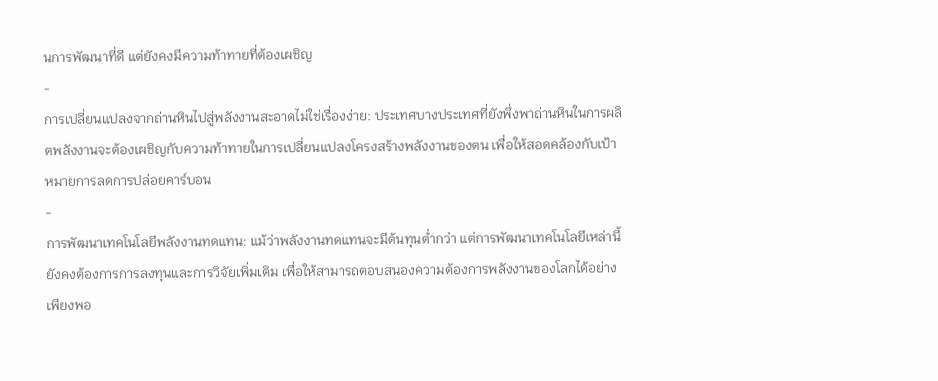นการพัฒนาที่ดี แต่ยังคงมีความท้าทายที่ต้องเผชิญ
-
การเปลี่ยนแปลงจากถ่านหินไปสู่พลังงานสะอาดไม่ใช่เรื่องง่าย: ประเทศบางประเทศที่ยังพึ่งพาถ่านหินในการผลิตพลังงานจะต้องเผชิญกับความท้าทายในการเปลี่ยนแปลงโครงสร้างพลังงานของตน เพื่อให้สอดคล้องกับเป้าหมายการลดการปล่อยคาร์บอน
-
การพัฒนาเทคโนโลยีพลังงานทดแทน: แม้ว่าพลังงานทดแทนจะมีต้นทุนต่ำกว่า แต่การพัฒนาเทคโนโลยีเหล่านี้ยังคงต้องการการลงทุนและการวิจัยเพิ่มเติม เพื่อให้สามารถตอบสนองความต้องการพลังงานของโลกได้อย่างเพียงพอ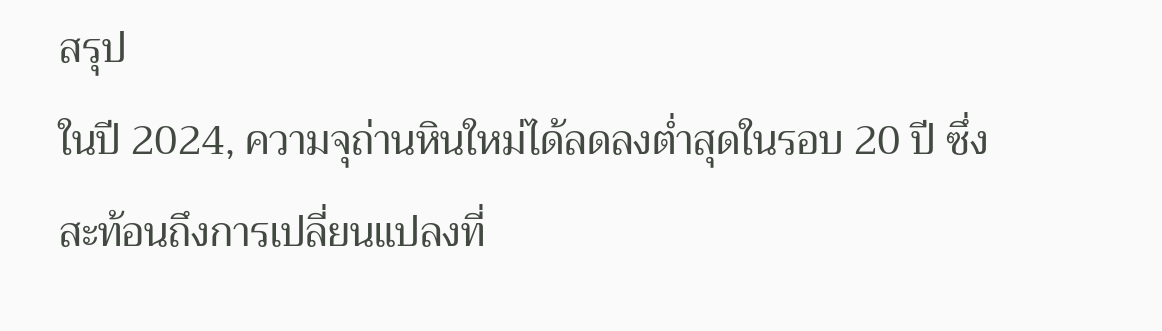สรุป
ในปี 2024, ความจุถ่านหินใหม่ได้ลดลงต่ำสุดในรอบ 20 ปี ซึ่งสะท้อนถึงการเปลี่ยนแปลงที่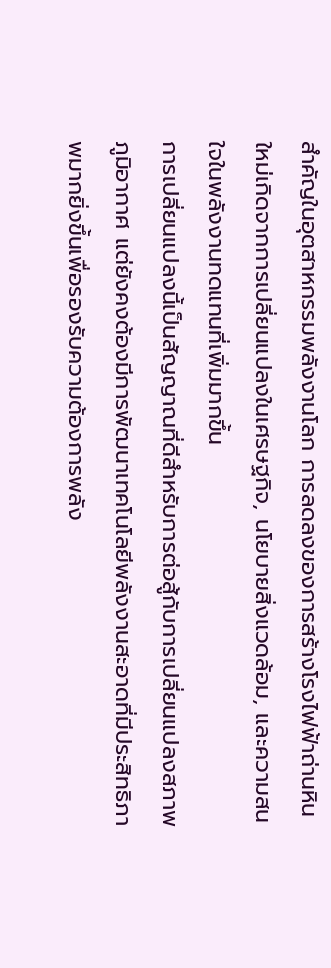สำคัญในอุตสาหกรรมพลังงานโลก การลดลงของการสร้างโรงไฟฟ้าถ่านหินใหม่เกิดจากการเปลี่ยนแปลงในเศรษฐกิจ, นโยบายสิ่งแวดล้อม, และความสนใจในพลังงานทดแทนที่เพิ่มมากขึ้น
การเปลี่ยนแปลงนี้เป็นสัญญาณที่ดีสำหรับการต่อสู้กับการเปลี่ยนแปลงสภาพภูมิอากาศ แต่ยังคงต้องมีการพัฒนาเทคโนโลยีพลังงานสะอาดที่มีประสิทธิภาพมากยิ่งขึ้นเพื่อรองรับความต้องการพลัง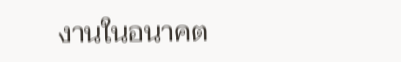งานในอนาคต